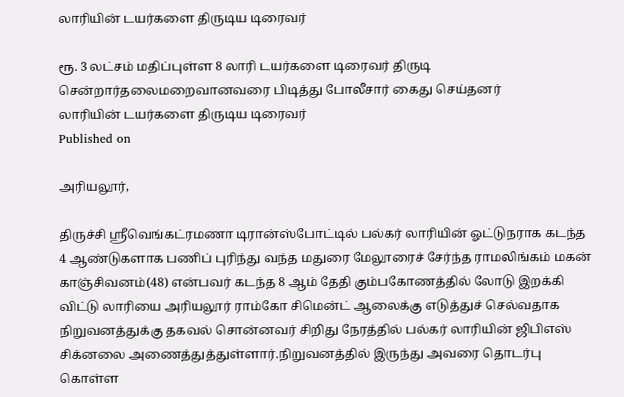லாரியின் டயர்களை திருடிய டிரைவர்

ரூ. 3 லட்சம் மதிப்புள்ள 8 லாரி டயர்களை டிரைவர் திருடி சென்றார்தலைமறைவானவரை பிடித்து போலீசார் கைது செய்தனர்
லாரியின் டயர்களை திருடிய டிரைவர்
Published on

அரியலூர்,

திருச்சி ஸ்ரீவெங்கட்ரமணா டிரான்ஸ்போட்டில் பல்கர் லாரியின் ஓட்டுநராக கடந்த 4 ஆண்டுகளாக பணிப் புரிந்து வந்த மதுரை மேலூரைச் சேர்ந்த ராமலிங்கம் மகன் காஞ்சிவனம்(48) என்பவர் கடந்த 8 ஆம் தேதி கும்பகோணத்தில் லோடு இறக்கி விட்டு லாரியை அரியலூர் ராம்கோ சிமென்ட் ஆலைக்கு எடுத்துச் செல்வதாக நிறுவனத்துக்கு தகவல் சொன்னவர் சிறிது நேரத்தில் பல்கர் லாரியின் ஜிபிஎஸ் சிக்னலை அணைத்துத்துள்ளார்.நிறுவனத்தில் இருந்து அவரை தொடர்பு கொள்ள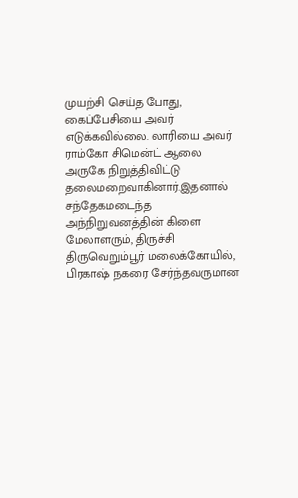முயற்சி செய்த போது, கைப்பேசியை அவர் எடுக்கவில்லை. லாரியை அவர் ராம்கோ சிமென்ட் ஆலை அருகே நிறுத்திவிட்டு தலைமறைவாகினார்.இதனால் சந்தேகமடைந்த அந்நிறுவனத்தின் கிளை மேலாளரும், திருச்சி திருவெறும்பூர் மலைக்கோயில், பிரகாஷ் நகரை சேர்ந்தவருமான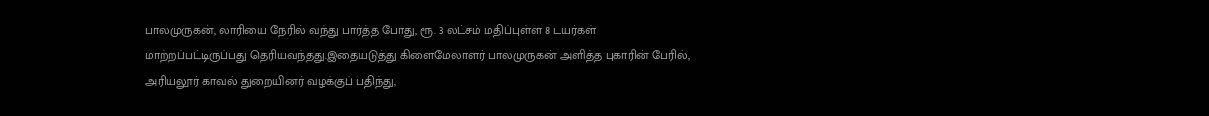பாலமுருகன், லாரியை நேரில் வந்து பார்த்த போது, ரூ. 3 லட்சம் மதிப்புள்ள 8 டயர்கள் மாற்றப்பட்டிருப்பது தெரியவந்தது.இதையடுத்து கிளைமேலாளர் பாலமுருகன் அளித்த புகாரின் பேரில், அரியலூர் காவல் துறையினர் வழக்குப் பதிந்து,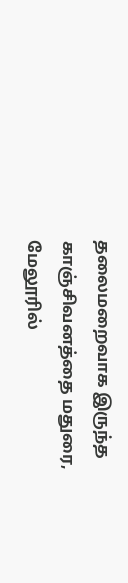தலைமறைவாக இருந்த காஞ்சிவனத்தை மதுரை, மேலூரில்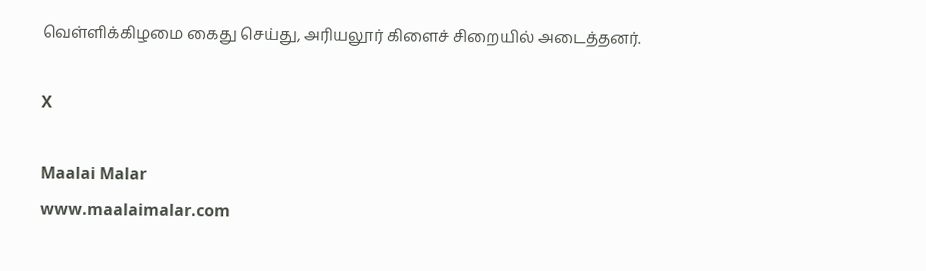வெள்ளிக்கிழமை கைது செய்து, அரியலூர் கிளைச் சிறையில் அடைத்தனர்.

X

Maalai Malar
www.maalaimalar.com